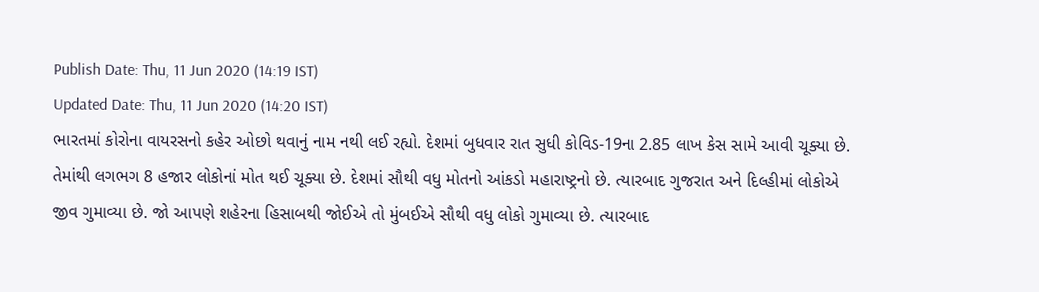Publish Date: Thu, 11 Jun 2020 (14:19 IST)
Updated Date: Thu, 11 Jun 2020 (14:20 IST)
ભારતમાં કોરોના વાયરસનો કહેર ઓછો થવાનું નામ નથી લઈ રહ્યો. દેશમાં બુધવાર રાત સુધી કોવિડ-19ના 2.85 લાખ કેસ સામે આવી ચૂક્યા છે. તેમાંથી લગભગ 8 હજાર લોકોનાં મોત થઈ ચૂક્યા છે. દેશમાં સૌથી વધુ મોતનો આંકડો મહારાષ્ટ્રનો છે. ત્યારબાદ ગુજરાત અને દિલ્હીમાં લોકોએ જીવ ગુમાવ્યા છે. જો આપણે શહેરના હિસાબથી જોઈએ તો મુંબઈએ સૌથી વધુ લોકો ગુમાવ્યા છે. ત્યારબાદ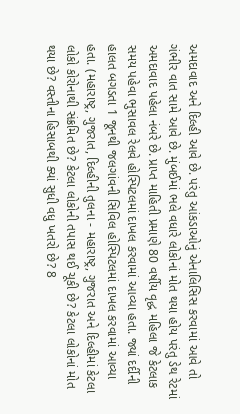અમદાવાદ અને દિલ્હી આવે છે. પરંતુ આંકડાઓનું એનાલિસિસ કરવામાં આવે તો ગંભીર વાત સામે આવે છે. મુંબઈમાં ભલે વધારે લોકોનાં મોત થયા હોય પરંતુ ડેથ રેટમાં અમદાવાદ પહેલા નંબરે છે. પ્રાપ્ત માહિતી પ્રમાણે 80 વર્ષીય વૃદ્ધ મહિલા જે કેટલાક સમય પહેવા ભુસાવલ રેલવે હોસ્પિટલમાં દાખલ કરવામાં આવ્યા હતા. જ્યાં દર્દીની હાલત બગડતા 1 જૂનથી જલગાંવની સિવિલ હોસ્પિટલમાં દાખલ કરવામાં આવ્યા હતા. (મહારાષ્ટ્ર, ગુજરાત, દિલ્હીની તુલના - મહારાષ્ટ્ર, ગુજરાત અને દિલ્હીમાં કેટલા લોકો કોરોનાથી સંક્રમિત છે? કેટલા લોકોની તપાસ થઈ ચૂકી છે? કેટલા લોકોનાં મોત થયા છે? વસ્તીના હિસાબથી ક્યાં સુધી વધુ ખતરો છે? 8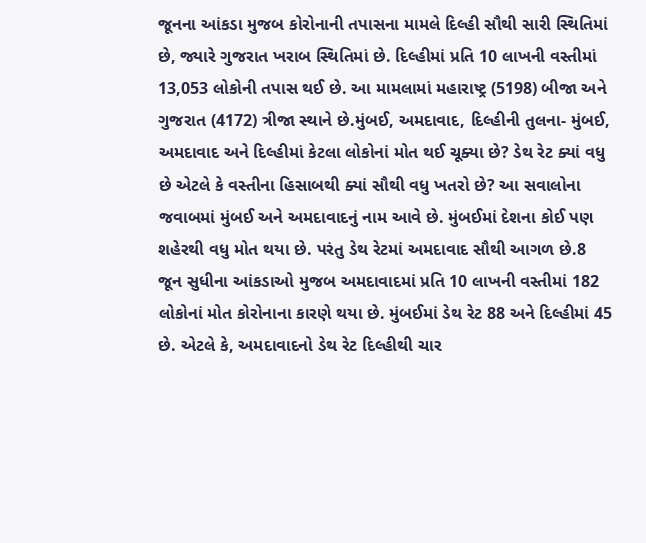જૂનના આંકડા મુજબ કોરોનાની તપાસના મામલે દિલ્હી સૌથી સારી સ્થિતિમાં છે, જ્યારે ગુજરાત ખરાબ સ્થિતિમાં છે. દિલ્હીમાં પ્રતિ 10 લાખની વસ્તીમાં 13,053 લોકોની તપાસ થઈ છે. આ મામલામાં મહારાષ્ટ્ર (5198) બીજા અને ગુજરાત (4172) ત્રીજા સ્થાને છે.મુંબઈ, અમદાવાદ, દિલ્હીની તુલના- મુંબઈ, અમદાવાદ અને દિલ્હીમાં કેટલા લોકોનાં મોત થઈ ચૂક્યા છે? ડેથ રેટ ક્યાં વધુ છે એટલે કે વસ્તીના હિસાબથી ક્યાં સૌથી વધુ ખતરો છે? આ સવાલોના જવાબમાં મુંબઈ અને અમદાવાદનું નામ આવે છે. મુંબઈમાં દેશના કોઈ પણ શહેરથી વધુ મોત થયા છે. પરંતુ ડેથ રેટમાં અમદાવાદ સૌથી આગળ છે.8 જૂન સુધીના આંકડાઓ મુજબ અમદાવાદમાં પ્રતિ 10 લાખની વસ્તીમાં 182 લોકોનાં મોત કોરોનાના કારણે થયા છે. મુંબઈમાં ડેથ રેટ 88 અને દિલ્હીમાં 45 છે. એટલે કે, અમદાવાદનો ડેથ રેટ દિલ્હીથી ચાર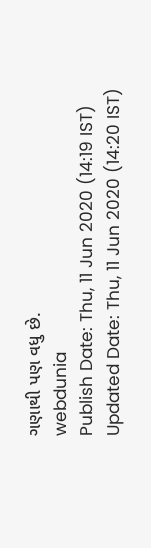ગણાથી પણ વધુ છે.
webdunia
Publish Date: Thu, 11 Jun 2020 (14:19 IST)
Updated Date: Thu, 11 Jun 2020 (14:20 IST)